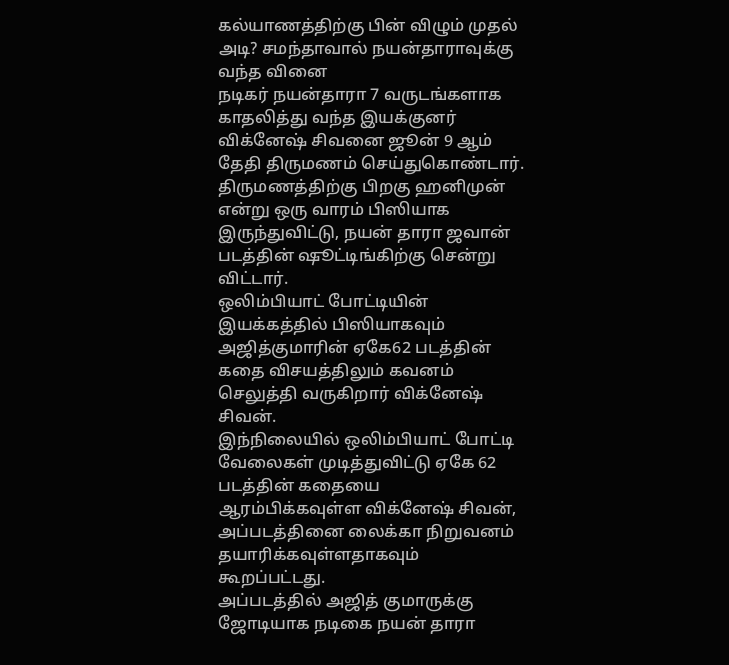கல்யாணத்திற்கு பின் விழும் முதல் அடி? சமந்தாவால் நயன்தாராவுக்கு வந்த வினை
நடிகர் நயன்தாரா 7 வருடங்களாக காதலித்து வந்த இயக்குனர் விக்னேஷ் சிவனை ஜூன் 9 ஆம் தேதி திருமணம் செய்துகொண்டார். திருமணத்திற்கு பிறகு ஹனிமுன் என்று ஒரு வாரம் பிஸியாக இருந்துவிட்டு, நயன் தாரா ஜவான் படத்தின் ஷூட்டிங்கிற்கு சென்று விட்டார்.
ஒலிம்பியாட் போட்டியின் இயக்கத்தில் பிஸியாகவும் அஜித்குமாரின் ஏகே62 படத்தின் கதை விசயத்திலும் கவனம் செலுத்தி வருகிறார் விக்னேஷ் சிவன்.
இந்நிலையில் ஒலிம்பியாட் போட்டி வேலைகள் முடித்துவிட்டு ஏகே 62 படத்தின் கதையை ஆரம்பிக்கவுள்ள விக்னேஷ் சிவன், அப்படத்தினை லைக்கா நிறுவனம் தயாரிக்கவுள்ளதாகவும் கூறப்பட்டது.
அப்படத்தில் அஜித் குமாருக்கு ஜோடியாக நடிகை நயன் தாரா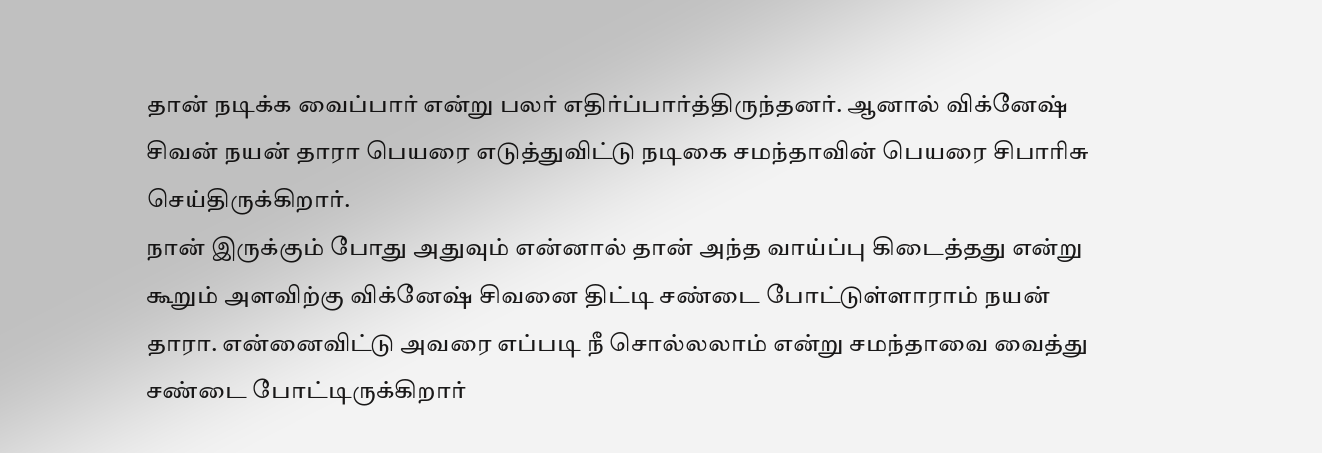தான் நடிக்க வைப்பார் என்று பலர் எதிர்ப்பார்த்திருந்தனர். ஆனால் விக்னேஷ் சிவன் நயன் தாரா பெயரை எடுத்துவிட்டு நடிகை சமந்தாவின் பெயரை சிபாரிசு செய்திருக்கிறார்.
நான் இருக்கும் போது அதுவும் என்னால் தான் அந்த வாய்ப்பு கிடைத்தது என்று கூறும் அளவிற்கு விக்னேஷ் சிவனை திட்டி சண்டை போட்டுள்ளாராம் நயன் தாரா. என்னைவிட்டு அவரை எப்படி நீ சொல்லலாம் என்று சமந்தாவை வைத்து சண்டை போட்டிருக்கிறார்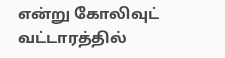என்று கோலிவுட் வட்டாரத்தில்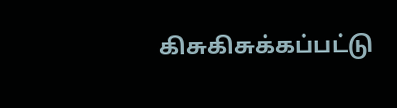கிசுகிசுக்கப்பட்டு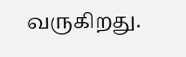வருகிறது.